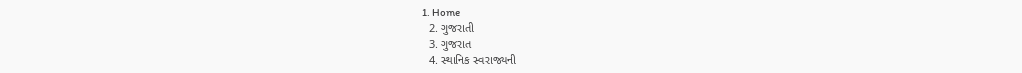1. Home
  2. ગુજરાતી
  3. ગુજરાત
  4. સ્થાનિક સ્વરાજ્યની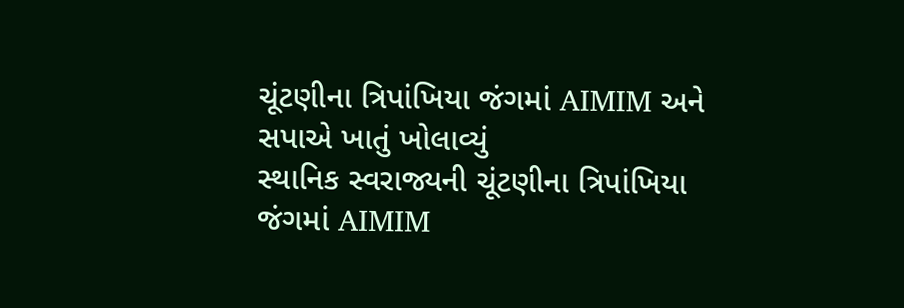ચૂંટણીના ત્રિપાંખિયા જંગમાં AIMIM અને સપાએ ખાતું ખોલાવ્યું
સ્થાનિક સ્વરાજ્યની ચૂંટણીના ત્રિપાંખિયા જંગમાં AIMIM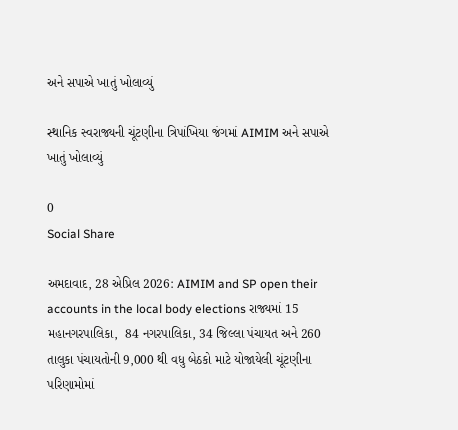અને સપાએ ખાતું ખોલાવ્યું

સ્થાનિક સ્વરાજ્યની ચૂંટણીના ત્રિપાંખિયા જંગમાં AIMIM અને સપાએ ખાતું ખોલાવ્યું

0
Social Share

અમદાવાદ, 28 એપ્રિલ 2026: AIMIM and SP open their accounts in the local body elections રાજ્યમાં 15 મહાનગરપાલિકા,  84 નગરપાલિકા, 34 જિલ્લા પંચાયત અને 260 તાલુકા પંચાયતોની 9,000 થી વધુ બેઠકો માટે યોજાયેલી ચૂંટણીના પરિણામોમાં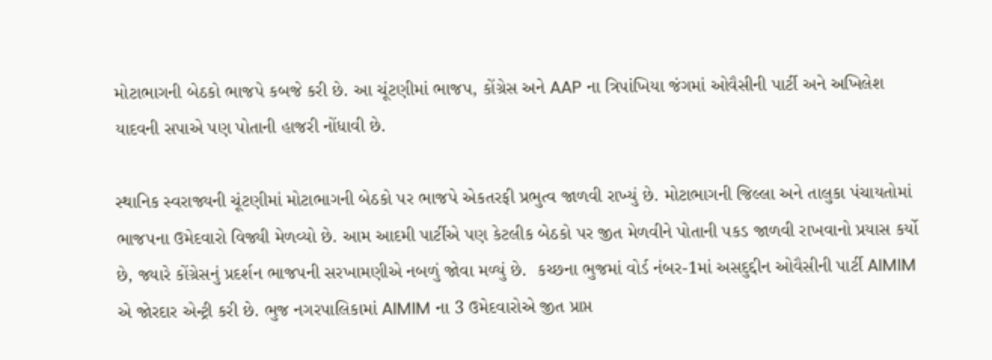મોટાભાગની બેઠકો ભાજપે કબજે કરી છે. આ ચૂંટણીમાં ભાજપ, કોંગ્રેસ અને AAP ના ત્રિપાંખિયા જંગમાં ઓવૈસીની પાર્ટી અને અખિલેશ યાદવની સપાએ પણ પોતાની હાજરી નોંધાવી છે.

સ્થાનિક સ્વરાજ્યની ચૂંટણીમાં મોટાભાગની બેઠકો પર ભાજપે એકતરફી પ્રભુત્વ જાળવી રાખ્યું છે. મોટાભાગની જિલ્લા અને તાલુકા પંચાયતોમાં ભાજપના ઉમેદવારો વિજ્યી મેળવ્યો છે. આમ આદમી પાર્ટીએ પણ કેટલીક બેઠકો પર જીત મેળવીને પોતાની પકડ જાળવી રાખવાનો પ્રયાસ કર્યો છે, જ્યારે કોંગ્રેસનું પ્રદર્શન ભાજપની સરખામણીએ નબળું જોવા મળ્યું છે.  કચ્છના ભુજમાં વોર્ડ નંબર-1માં અસદુદ્દીન ઓવૈસીની પાર્ટી AIMIM એ જોરદાર એન્ટ્રી કરી છે. ભુજ નગરપાલિકામાં AIMIM ના 3 ઉમેદવારોએ જીત પ્રાપ્ત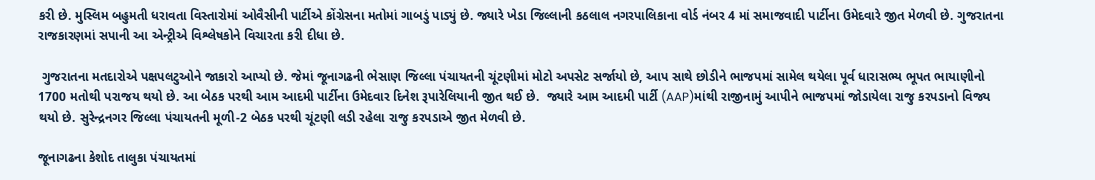કરી છે. મુસ્લિમ બહુમતી ધરાવતા વિસ્તારોમાં ઓવૈસીની પાર્ટીએ કોંગ્રેસના મતોમાં ગાબડું પાડ્યું છે. જ્યારે ખેડા જિલ્લાની કઠલાલ નગરપાલિકાના વોર્ડ નંબર 4 માં સમાજવાદી પાર્ટીના ઉમેદવારે જીત મેળવી છે. ગુજરાતના રાજકારણમાં સપાની આ એન્ટ્રીએ વિશ્લેષકોને વિચારતા કરી દીધા છે.

 ગુજરાતના મતદારોએ પક્ષપલટુઓને જાકારો આપ્યો છે. જેમાં જૂનાગઢની ભેસાણ જિલ્લા પંચાયતની ચૂંટણીમાં મોટો અપસેટ સર્જાયો છે, આપ સાથે છોડીને ભાજપમાં સામેલ થયેલા પૂર્વ ધારાસભ્ય ભૂપત ભાયાણીનો 1700 મતોથી પરાજય થયો છે. આ બેઠક પરથી આમ આદમી પાર્ટીના ઉમેદવાર દિનેશ રૂપારેલિયાની જીત થઈ છે.  જ્યારે આમ આદમી પાર્ટી (AAP)માંથી રાજીનામું આપીને ભાજપમાં જોડાયેલા રાજુ કરપડાનો વિજ્ય થયો છે. સુરેન્દ્રનગર જિલ્લા પંચાયતની મૂળી-2 બેઠક પરથી ચૂંટણી લડી રહેલા રાજુ કરપડાએ જીત મેળવી છે.

જૂનાગઢના કેશોદ તાલુકા પંચાયતમાં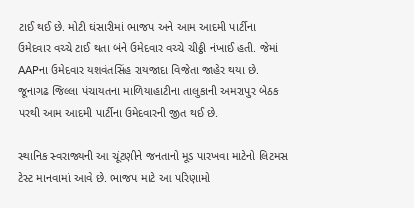ટાઈ થઈ છે. મોટી ઘંસારીમાં ભાજપ અને આમ આદમી પાર્ટીના ઉમેદવાર વચ્ચે ટાઈ થતા બંને ઉમેદવાર વચ્ચે ચીઠ્ઠી નંખાઈ હતી. જેમાં AAPના ઉમેદવાર યશવંતસિંહ રાયજાદા વિજેતા જાહેર થયા છે. જૂનાગઢ જિલ્લા પંચાયતના માળિયાહાટીના તાલુકાની અમરાપુર બેઠક પરથી આમ આદમી પાર્ટીના ઉમેદવારની જીત થઈ છે.

સ્થાનિક સ્વરાજ્યની આ ચૂંટણીને જનતાનો મૂડ પારખવા માટેનો લિટમસ ટેસ્ટ માનવામાં આવે છે. ભાજપ માટે આ પરિણામો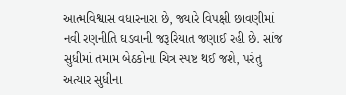આત્મવિશ્વાસ વધારનારા છે, જ્યારે વિપક્ષી છાવણીમાં નવી રણનીતિ ઘડવાની જરૂરિયાત જણાઈ રહી છે. સાંજ સુધીમાં તમામ બેઠકોના ચિત્ર સ્પષ્ટ થઈ જશે, પરંતુ અત્યાર સુધીના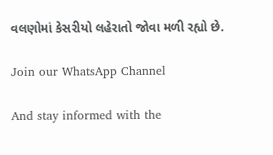વલણોમાં કેસરીયો લહેરાતો જોવા મળી રહ્યો છે.

Join our WhatsApp Channel

And stay informed with the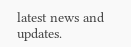latest news and updates.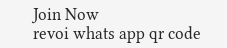Join Now
revoi whats app qr code